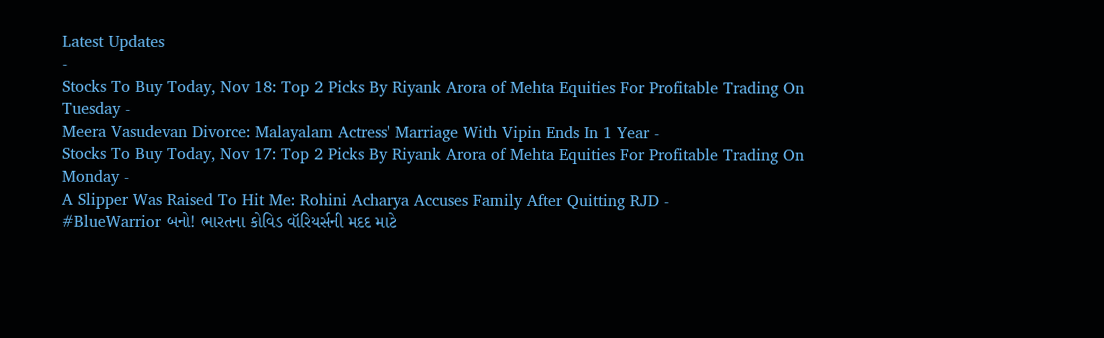Latest Updates
-
Stocks To Buy Today, Nov 18: Top 2 Picks By Riyank Arora of Mehta Equities For Profitable Trading On Tuesday -
Meera Vasudevan Divorce: Malayalam Actress' Marriage With Vipin Ends In 1 Year -
Stocks To Buy Today, Nov 17: Top 2 Picks By Riyank Arora of Mehta Equities For Profitable Trading On Monday -
A Slipper Was Raised To Hit Me: Rohini Acharya Accuses Family After Quitting RJD -
#BlueWarrior બનો! ભારતના કોવિડ વૉરિયર્સની મદદ માટે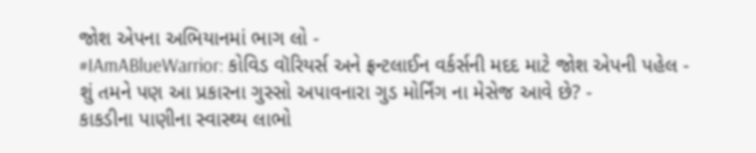જોશ એપના અભિયાનમાં ભાગ લો -
#IAmABlueWarrior: કોવિડ વૉરિયર્સ અને ફ્રન્ટલાઈન વર્કર્સની મદદ માટે જોશ એપની પહેલ -
શું તમને પણ આ પ્રકારના ગુસ્સો અપાવનારા ગુડ મોર્નિંગ ના મેસેજ આવે છે? -
કાકડીના પાણીના સ્વાસ્થ્ય લાભો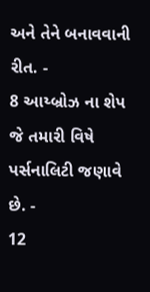અને તેને બનાવવાની રીત. -
8 આય્બ્રોઝ ના શેપ જે તમારી વિષે પર્સનાલિટી જણાવે છે. -
12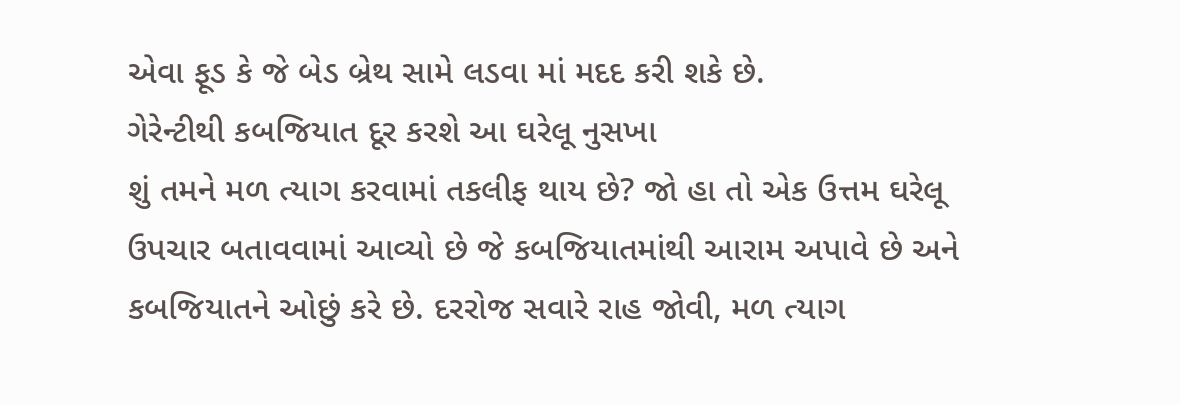એવા ફૂડ કે જે બેડ બ્રેથ સામે લડવા માં મદદ કરી શકે છે.
ગેરેન્ટીથી કબજિયાત દૂર કરશે આ ઘરેલૂ નુસખા
શું તમને મળ ત્યાગ કરવામાં તકલીફ થાય છે? જો હા તો એક ઉત્તમ ઘરેલૂ ઉપચાર બતાવવામાં આવ્યો છે જે કબજિયાતમાંથી આરામ અપાવે છે અને કબજિયાતને ઓછું કરે છે. દરરોજ સવારે રાહ જોવી, મળ ત્યાગ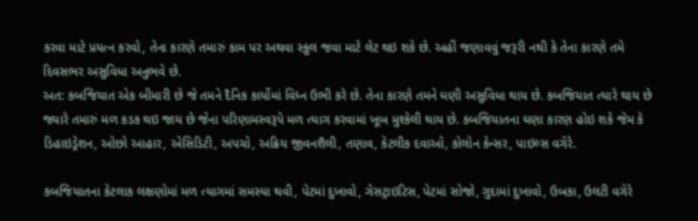કરવા માટે પ્રયત્ન કરવો, તેના કારણે તમારું કામ પર અથવા સ્કુલ જવા માટે લેટ થઇ શકે છે. અહીં જણાવવું જરૂરી નથી કે તેના કારણે તમે દિવસભર અસુવિધા અનુભવે છે.
અત: કબજિયાત એક બીમારી છે જે તમને દૈનિક કાર્યોમાં વિધ્ન ઉભી કરે છે. તેના કારણે તમને ઘણી અસુવિધા થાય છે. કબજિયાત ત્યારે થાય છે જ્યારે તમારું મળ કડક થઇ જાય છે જેના પરિણામસ્વરૂપે મળ ત્યાગ કરવામાં ખૂબ મુશ્કેલી થાય છે. કબજિયાતના ઘણા કારણ હોઇ શકે જેમ કે ડિહાઇડ્રેશન, ઓછો આહાર, એસિડિટી, અપચો, અક્રિય જીવનશૈલી, તણાવ, કેટલીક દવાઓ, કોલોન કેન્સર, પાઇલ્સ વગેરે.

કબજિયાતના કેટલાક લક્ષણોમાં મળ ત્યાગમાં સમસ્યા થવી, પેટમાં દુખાવો, ગેસટ્રાઇટિસ, પેટમાં સોજો, ગુદામાં દુખાવો, ઉબકા, ઉલટી વગેરે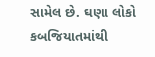સામેલ છે. ઘણા લોકો કબજિયાતમાંથી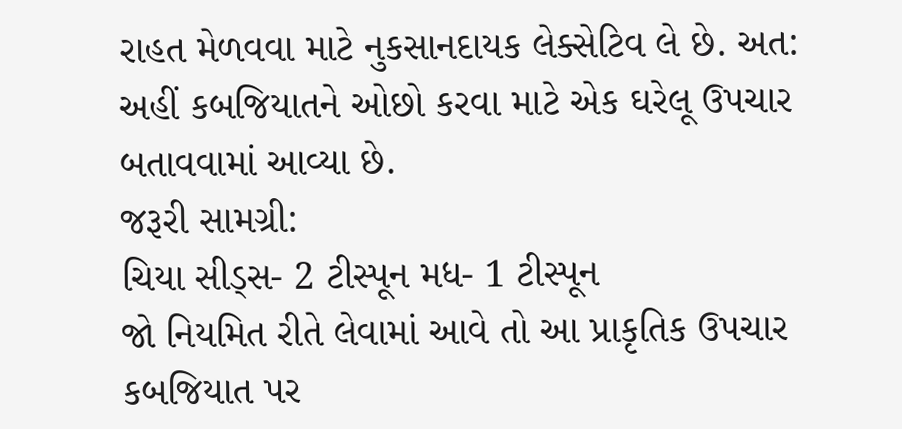રાહત મેળવવા માટે નુકસાનદાયક લેક્સેટિવ લે છે. અત: અહીં કબજિયાતને ઓછો કરવા માટે એક ઘરેલૂ ઉપચાર બતાવવામાં આવ્યા છે.
જરૂરી સામગ્રી:
ચિયા સીડ્સ- 2 ટીસ્પૂન મધ- 1 ટીસ્પૂન
જો નિયમિત રીતે લેવામાં આવે તો આ પ્રાકૃતિક ઉપચાર કબજિયાત પર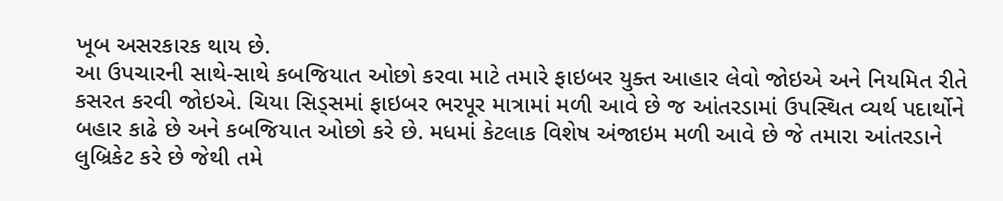ખૂબ અસરકારક થાય છે.
આ ઉપચારની સાથે-સાથે કબજિયાત ઓછો કરવા માટે તમારે ફાઇબર યુક્ત આહાર લેવો જોઇએ અને નિયમિત રીતે કસરત કરવી જોઇએ. ચિયા સિડ્સમાં ફાઇબર ભરપૂર માત્રામાં મળી આવે છે જ આંતરડામાં ઉપસ્થિત વ્યર્થ પદાર્થોને બહાર કાઢે છે અને કબજિયાત ઓછો કરે છે. મધમાં કેટલાક વિશેષ અંજાઇમ મળી આવે છે જે તમારા આંતરડાને લુબ્રિકેટ કરે છે જેથી તમે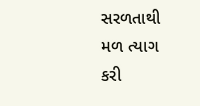સરળતાથી મળ ત્યાગ કરી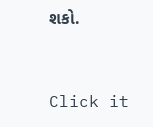શકો.



Click it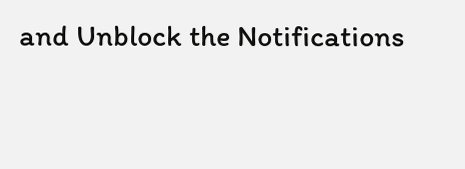and Unblock the Notifications